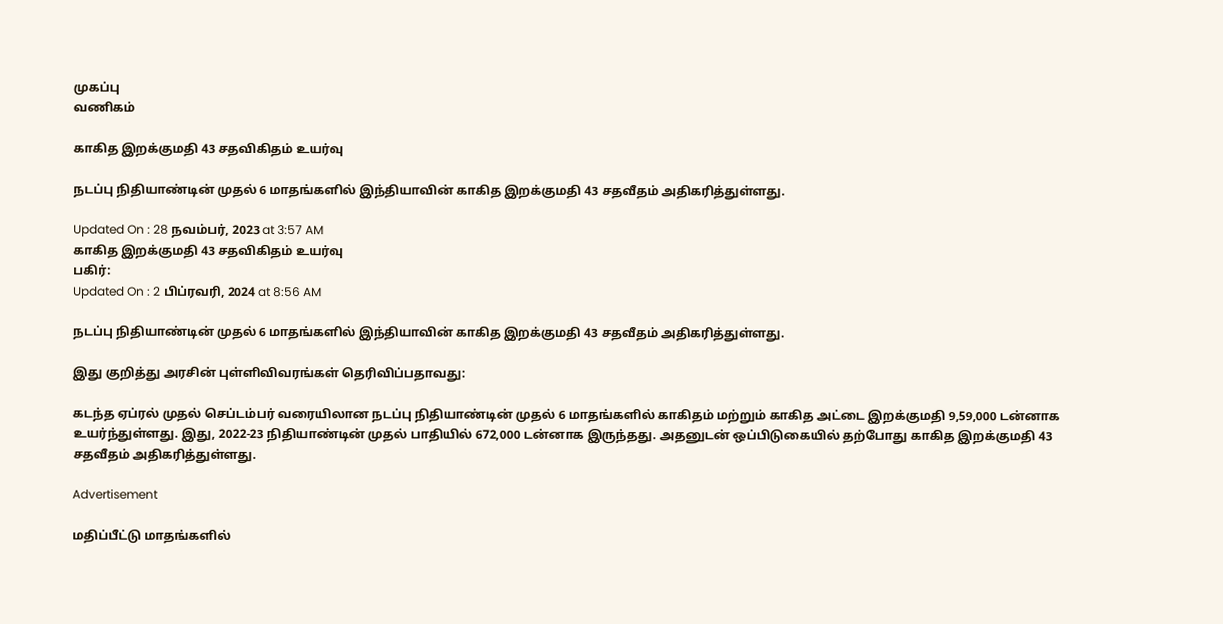முகப்பு
வணிகம்

காகித இறக்குமதி 43 சதவிகிதம் உயர்வு

நடப்பு நிதியாண்டின் முதல் 6 மாதங்களில் இந்தியாவின் காகித இறக்குமதி 43 சதவீதம் அதிகரித்துள்ளது.

Updated On : 28 நவம்பர், 2023 at 3:57 AM
காகித இறக்குமதி 43 சதவிகிதம் உயர்வு
பகிர்:
Updated On : 2 பிப்ரவரி, 2024 at 8:56 AM

நடப்பு நிதியாண்டின் முதல் 6 மாதங்களில் இந்தியாவின் காகித இறக்குமதி 43 சதவீதம் அதிகரித்துள்ளது.

இது குறித்து அரசின் புள்ளிவிவரங்கள் தெரிவிப்பதாவது:

கடந்த ஏப்ரல் முதல் செப்டம்பர் வரையிலான நடப்பு நிதியாண்டின் முதல் 6 மாதங்களில் காகிதம் மற்றும் காகித அட்டை இறக்குமதி 9,59,000 டன்னாக உயர்ந்துள்ளது. இது, 2022-23 நிதியாண்டின் முதல் பாதியில் 672,000 டன்னாக இருந்தது. அதனுடன் ஒப்பிடுகையில் தற்போது காகித இறக்குமதி 43 சதவீதம் அதிகரித்துள்ளது.

Advertisement

மதிப்பீட்டு மாதங்களில்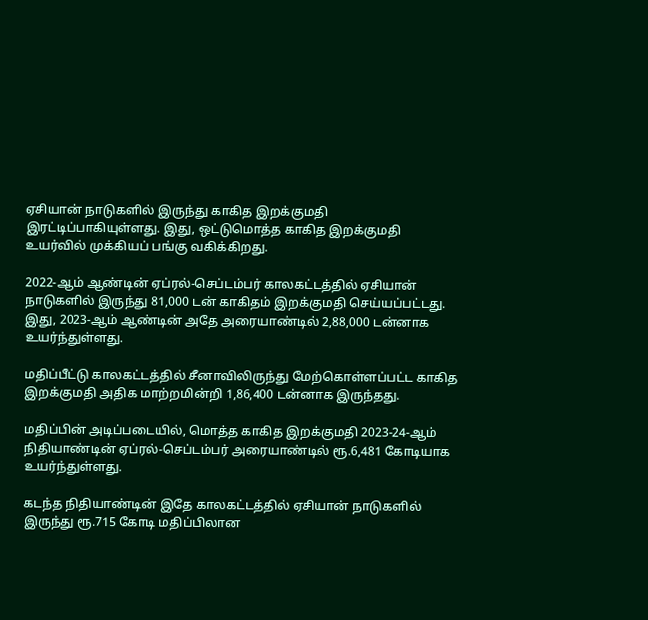ஏசியான் நாடுகளில் இருந்து காகித இறக்குமதி இரட்டிப்பாகியுள்ளது. இது, ஒட்டுமொத்த காகித இறக்குமதி உயர்வில் முக்கியப் பங்கு வகிக்கிறது.

2022-ஆம் ஆண்டின் ஏப்ரல்-செப்டம்பர் காலகட்டத்தில் ஏசியான் நாடுகளில் இருந்து 81,000 டன் காகிதம் இறக்குமதி செய்யப்பட்டது. இது, 2023-ஆம் ஆண்டின் அதே அரையாண்டில் 2,88,000 டன்னாக உயர்ந்துள்ளது.

மதிப்பீட்டு காலகட்டத்தில் சீனாவிலிருந்து மேற்கொள்ளப்பட்ட காகித இறக்குமதி அதிக மாற்றமின்றி 1,86,400 டன்னாக இருந்தது.

மதிப்பின் அடிப்படையில், மொத்த காகித இறக்குமதி 2023-24-ஆம் நிதியாண்டின் ஏப்ரல்-செப்டம்பர் அரையாண்டில் ரூ.6,481 கோடியாக உயர்ந்துள்ளது.

கடந்த நிதியாண்டின் இதே காலகட்டத்தில் ஏசியான் நாடுகளில் இருந்து ரூ.715 கோடி மதிப்பிலான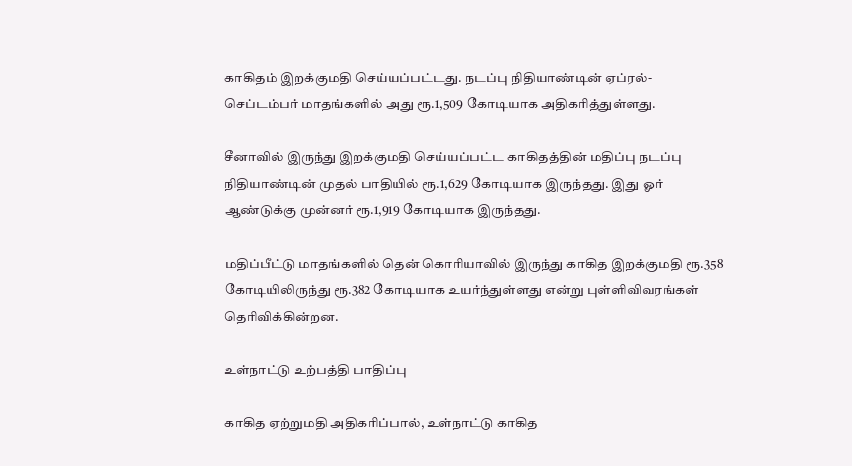காகிதம் இறக்குமதி செய்யப்பட்டது. நடப்பு நிதியாண்டின் ஏப்ரல்-செப்டம்பர் மாதங்களில் அது ரூ.1,509 கோடியாக அதிகரித்துள்ளது.

சீனாவில் இருந்து இறக்குமதி செய்யப்பட்ட காகிதத்தின் மதிப்பு நடப்பு நிதியாண்டின் முதல் பாதியில் ரூ.1,629 கோடியாக இருந்தது. இது ஓர் ஆண்டுக்கு முன்னர் ரூ.1,919 கோடியாக இருந்தது.

மதிப்பீட்டு மாதங்களில் தென் கொரியாவில் இருந்து காகித இறக்குமதி ரூ.358 கோடியிலிருந்து ரூ.382 கோடியாக உயர்ந்துள்ளது என்று புள்ளிவிவரங்கள் தெரிவிக்கின்றன.

உள்நாட்டு உற்பத்தி பாதிப்பு

காகித ஏற்றுமதி அதிகரிப்பால், உள்நாட்டு காகித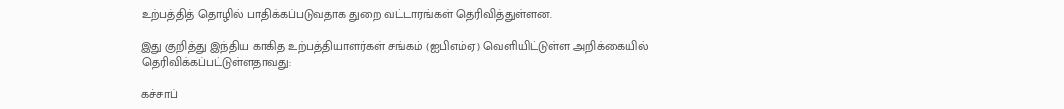உற்பத்தித் தொழில் பாதிக்கப்படுவதாக துறை வட்டாரங்கள் தெரிவித்துள்ளன.

இது குறித்து இந்திய காகித உற்பத்தியாளர்கள் சங்கம் (ஐபிஎம்ஏ) வெளியிட்டுள்ள அறிக்கையில் தெரிவிக்கப்பட்டுள்ளதாவது:

கச்சாப்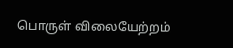பொருள் விலையேற்றம்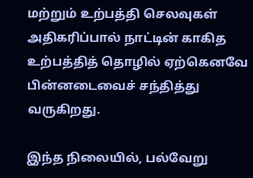மற்றும் உற்பத்தி செலவுகள் அதிகரிப்பால் நாட்டின் காகித உற்பத்தித் தொழில் ஏற்கெனவே பின்னடைவைச் சந்தித்து வருகிறது.

இந்த நிலையில், பல்வேறு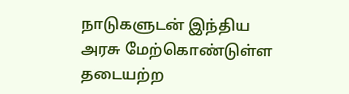நாடுகளுடன் இந்திய அரசு மேற்கொண்டுள்ள தடையற்ற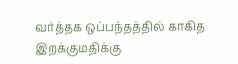வர்த்தக ஒப்பந்தத்தில் காகித இறக்குமதிக்கு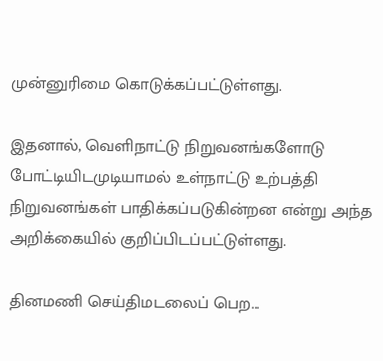முன்னுரிமை கொடுக்கப்பட்டுள்ளது.

இதனால், வெளிநாட்டு நிறுவனங்களோடு போட்டியிடமுடியாமல் உள்நாட்டு உற்பத்தி நிறுவனங்கள் பாதிக்கப்படுகின்றன என்று அந்த அறிக்கையில் குறிப்பிடப்பட்டுள்ளது.

தினமணி செய்திமடலைப் பெற...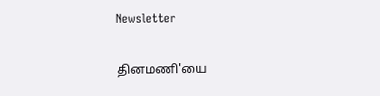Newsletter

தினமணி'யை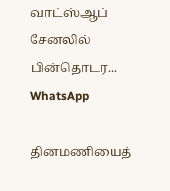வாட்ஸ்ஆப் சேனலில் பின்தொடர... WhatsApp

தினமணியைத்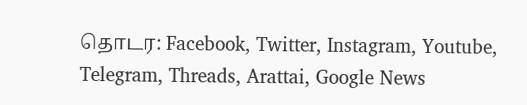தொடர: Facebook, Twitter, Instagram, Youtube, Telegram, Threads, Arattai, Google News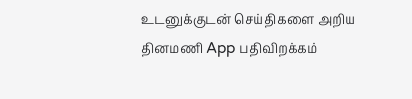உடனுக்குடன் செய்திகளை அறிய தினமணி App பதிவிறக்கம்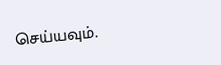செய்யவும்.